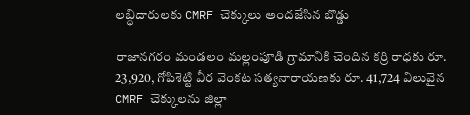లబ్ధిదారులకు CMRF చెక్కులు అందజేసిన బొడ్డు

రాజానగరం మండలం మల్లంపూడి గ్రామానికి చెందిన కర్రి రాధకు రూ. 23,920, గోపిశెట్టి వీర వెంకట సత్యనారాయణకు రూ. 41,724 విలువైన CMRF చెక్కులను జిల్లా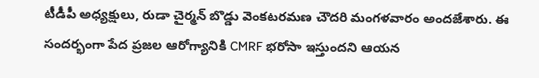టీడీపీ అధ్యక్షులు, రుడా చైర్మన్ బొడ్డు వెంకటరమణ చౌదరి మంగళవారం అందజేశారు. ఈ సందర్భంగా పేద ప్రజల ఆరోగ్యానికి CMRF భరోసా ఇస్తుందని ఆయన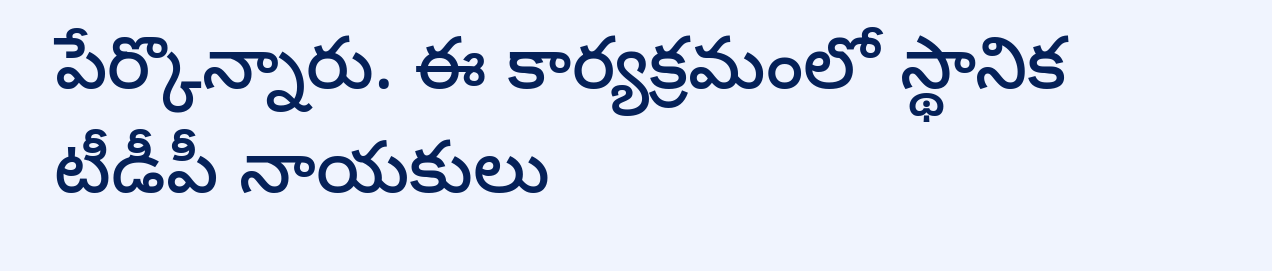పేర్కొన్నారు. ఈ కార్యక్రమంలో స్థానిక టీడీపీ నాయకులు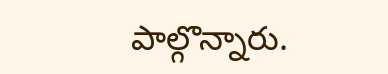పాల్గొన్నారు.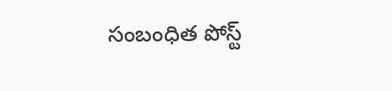సంబంధిత పోస్ట్